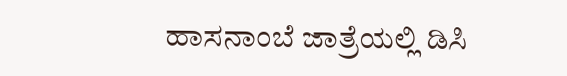ಹಾಸನಾಂಬೆ ಜಾತ್ರೆಯಲ್ಲಿ ಡಿಸಿ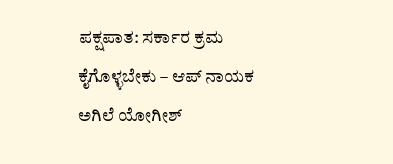ಪಕ್ಷಪಾತ: ಸರ್ಕಾರ ಕ್ರಮ ಕೈಗೊಳ್ಳಬೇಕು – ಆಪ್ ನಾಯಕ ಅಗಿಲೆ ಯೋಗೀಶ್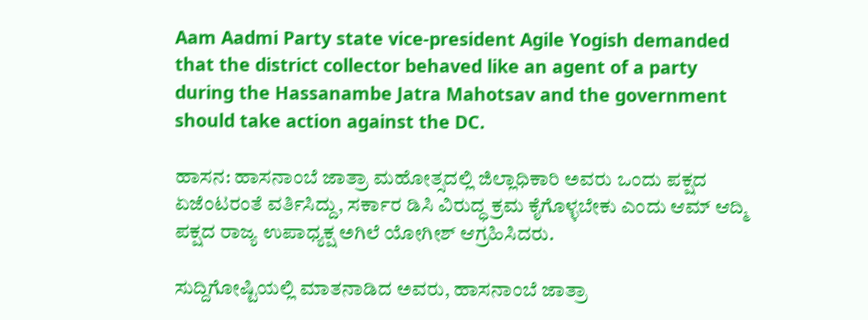Aam Aadmi Party state vice-president Agile Yogish demanded that the district collector behaved like an agent of a party during the Hassanambe Jatra Mahotsav and the government should take action against the DC.

ಹಾಸನ: ಹಾಸನಾಂಬೆ ಜಾತ್ರಾ ಮಹೋತ್ಸದಲ್ಲಿ ಜಿಲ್ಲಾಧಿಕಾರಿ ಅವರು ಒಂದು ಪಕ್ಷದ ಏಜೆಂಟರಂತೆ ವರ್ತಿಸಿದ್ದು, ಸರ್ಕಾರ ಡಿಸಿ ವಿರುದ್ಧ ಕ್ರಮ ಕೈಗೊಳ್ಳಬೇಕು ಎಂದು ಆಮ್ ಆದ್ಮಿ ಪಕ್ಷದ ರಾಜ್ಯ ಉಪಾಧ್ಯಕ್ಷ ಅಗಿಲೆ ಯೋಗೀಶ್ ಆಗ್ರಹಿಸಿದರು.

ಸುದ್ದಿಗೋಷ್ಟಿಯಲ್ಲಿ ಮಾತನಾಡಿದ ಅವರು, ಹಾಸನಾಂಬೆ ಜಾತ್ರಾ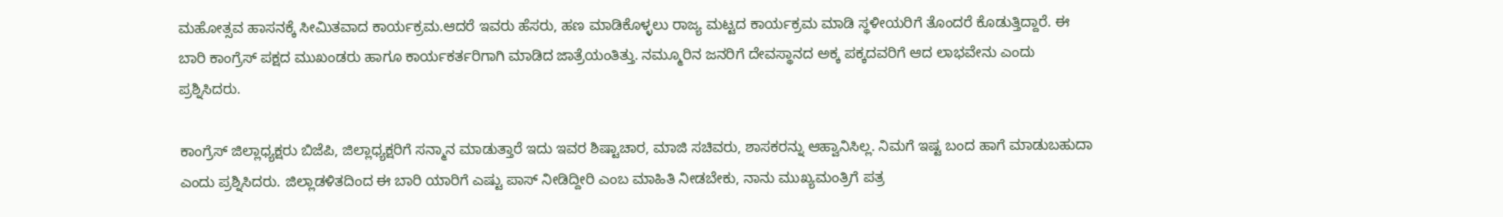ಮಹೋತ್ಸವ ಹಾಸನಕ್ಕೆ ಸೀಮಿತವಾದ ಕಾರ್ಯಕ್ರಮ.ಆದರೆ ಇವರು ಹೆಸರು, ಹಣ ಮಾಡಿಕೊಳ್ಳಲು ರಾಜ್ಯ ಮಟ್ಟದ ಕಾರ್ಯಕ್ರಮ ಮಾಡಿ ಸ್ಥಳೀಯರಿಗೆ ತೊಂದರೆ ಕೊಡುತ್ತಿದ್ದಾರೆ. ಈ ಬಾರಿ ಕಾಂಗ್ರೆಸ್ ಪಕ್ಷದ ಮುಖಂಡರು ಹಾಗೂ ಕಾರ್ಯಕರ್ತರಿಗಾಗಿ ಮಾಡಿದ ಜಾತ್ರೆಯಂತಿತ್ತು. ನಮ್ಮೂರಿನ ಜನರಿಗೆ ದೇವಸ್ಥಾನದ ಅಕ್ಕ ಪಕ್ಕದವರಿಗೆ ಆದ ಲಾಭವೇನು ಎಂದು ಪ್ರಶ್ನಿಸಿದರು.

ಕಾಂಗ್ರೆಸ್ ಜಿಲ್ಲಾಧ್ಯಕ್ಷರು ಬಿಜೆಪಿ, ಜಿಲ್ಲಾಧ್ಯಕ್ಷರಿಗೆ ಸನ್ಮಾನ ಮಾಡುತ್ತಾರೆ ಇದು ಇವರ ಶಿಷ್ಟಾಚಾರ, ಮಾಜಿ ಸಚಿವರು, ಶಾಸಕರನ್ನು ಆಹ್ವಾನಿಸಿಲ್ಲ. ನಿಮಗೆ ಇಷ್ಟ ಬಂದ ಹಾಗೆ ಮಾಡುಬಹುದಾ ಎಂದು ಪ್ರಶ್ನಿಸಿದರು. ಜಿಲ್ಲಾಡಳಿತದಿಂದ ಈ ಬಾರಿ ಯಾರಿಗೆ ಎಷ್ಟು ಪಾಸ್ ನೀಡಿದ್ದೀರಿ ಎಂಬ ಮಾಹಿತಿ ನೀಡಬೇಕು, ನಾನು ಮುಖ್ಯಮಂತ್ರಿಗೆ ಪತ್ರ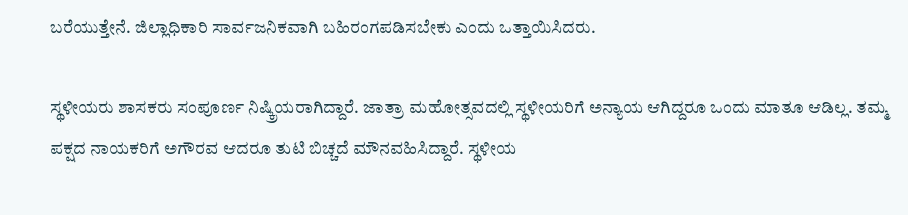ಬರೆಯುತ್ತೇನೆ. ಜಿಲ್ಲಾಧಿಕಾರಿ ಸಾರ್ವಜನಿಕವಾಗಿ ಬಹಿರಂಗಪಡಿಸಬೇಕು ಎಂದು ಒತ್ತಾಯಿಸಿದರು.

ಸ್ಥಳೀಯರು ಶಾಸಕರು ಸಂಪೂರ್ಣ ನಿಷ್ಕ್ರಿಯರಾಗಿದ್ದಾರೆ. ಜಾತ್ರಾ ಮಹೋತ್ಸವದಲ್ಲಿ ಸ್ಥಳೀಯರಿಗೆ ಅನ್ಯಾಯ ಆಗಿದ್ದರೂ ಒಂದು ಮಾತೂ ಆಡಿಲ್ಲ. ತಮ್ಮ ಪಕ್ಷದ ನಾಯಕರಿಗೆ ಅಗೌರವ ಆದರೂ ತುಟಿ ಬಿಚ್ಚದೆ ಮೌನವಹಿಸಿದ್ದಾರೆ. ಸ್ಥಳೀಯ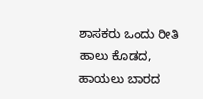ಶಾಸಕರು ಒಂದು ರೀತಿ ಹಾಲು ಕೊಡದ, ಹಾಯಲು ಬಾರದ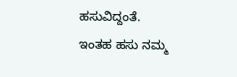ಹಸುವಿದ್ದಂತೆ. ಇಂತಹ ಹಸು ನಮ್ಮ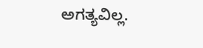ಅಗತ್ಯವಿಲ್ಲ.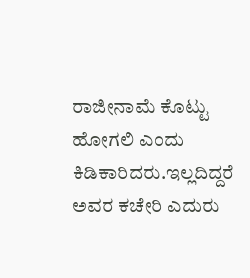ರಾಜೀನಾಮೆ ಕೊಟ್ಟು ಹೋಗಲಿ ಎಂದು ಕಿಡಿಕಾರಿದರು.ಇಲ್ಲದಿದ್ದರೆ ಅವರ ಕಚೇರಿ ಎದುರು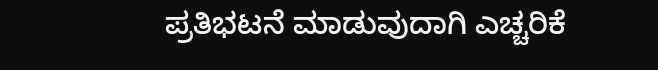ಪ್ರತಿಭಟನೆ ಮಾಡುವುದಾಗಿ ಎಚ್ಚರಿಕೆ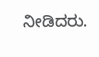ನೀಡಿದರು.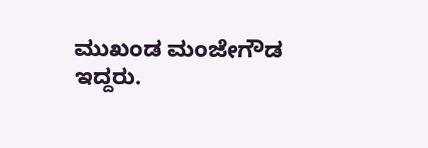ಮುಖಂಡ ಮಂಜೇಗೌಡ ಇದ್ದರು.